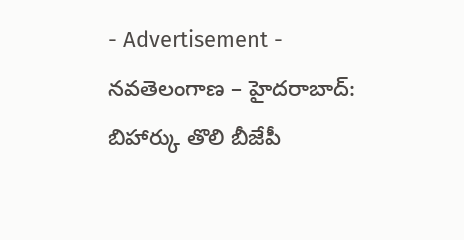- Advertisement -
నవతెలంగాణ – హైదరాబాద్: బిహార్కు తొలి బీజేపీ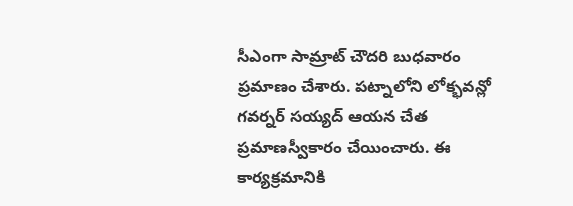సీఎంగా సామ్రాట్ చౌదరి బుధవారం ప్రమాణం చేశారు. పట్నాలోని లోక్భవన్లో గవర్నర్ సయ్యద్ ఆయన చేత ప్రమాణస్వీకారం చేయించారు. ఈ కార్యక్రమానికి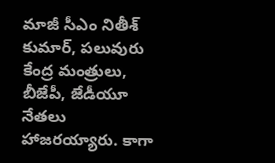మాజీ సీఎం నితీశ్ కుమార్, పలువురు కేంద్ర మంత్రులు, బీజేపీ, జేడీయూ నేతలు హాజరయ్యారు. కాగా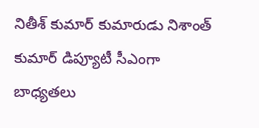నితీశ్ కుమార్ కుమారుడు నిశాంత్ కుమార్ డిప్యూటీ సీఎంగా బాధ్యతలు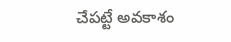చేపట్టే అవకాశం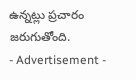ఉన్నట్లు ప్రచారం జరుగుతోంది.
- Advertisement -